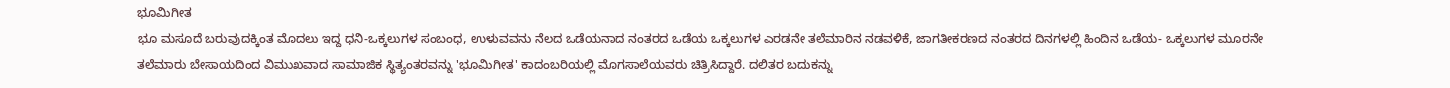ಭೂಮಿಗೀತ
ಭೂ ಮಸೂದೆ ಬರುವುದಕ್ಕಿಂತ ಮೊದಲು ಇದ್ದ ಧನಿ-ಒಕ್ಕಲುಗಳ ಸಂಬಂಧ, ಉಳುವವನು ನೆಲದ ಒಡೆಯನಾದ ನಂತರದ ಒಡೆಯ ಒಕ್ಕಲುಗಳ ಎರಡನೇ ತಲೆಮಾರಿನ ನಡವಳಿಕೆ, ಜಾಗತೀಕರಣದ ನಂತರದ ದಿನಗಳಲ್ಲಿ ಹಿಂದಿನ ಒಡೆಯ- ಒಕ್ಕಲುಗಳ ಮೂರನೇ ತಲೆಮಾರು ಬೇಸಾಯದಿಂದ ವಿಮುಖವಾದ ಸಾಮಾಜಿಕ ಸ್ಥಿತ್ಯಂತರವನ್ನು 'ಭೂಮಿಗೀತ' ಕಾದಂಬರಿಯಲ್ಲಿ ಮೊಗಸಾಲೆಯವರು ಚಿತ್ರಿಸಿದ್ದಾರೆ. ದಲಿತರ ಬದುಕನ್ನು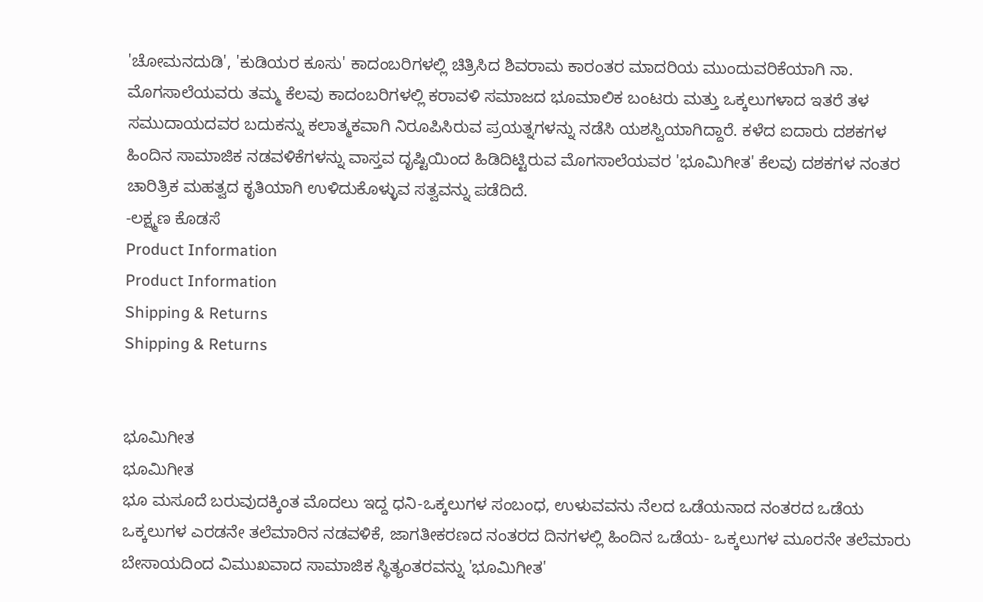'ಚೋಮನದುಡಿ', 'ಕುಡಿಯರ ಕೂಸು' ಕಾದಂಬರಿಗಳಲ್ಲಿ ಚಿತ್ರಿಸಿದ ಶಿವರಾಮ ಕಾರಂತರ ಮಾದರಿಯ ಮುಂದುವರಿಕೆಯಾಗಿ ನಾ. ಮೊಗಸಾಲೆಯವರು ತಮ್ಮ ಕೆಲವು ಕಾದಂಬರಿಗಳಲ್ಲಿ ಕರಾವಳಿ ಸಮಾಜದ ಭೂಮಾಲಿಕ ಬಂಟರು ಮತ್ತು ಒಕ್ಕಲುಗಳಾದ ಇತರೆ ತಳ ಸಮುದಾಯದವರ ಬದುಕನ್ನು ಕಲಾತ್ಮಕವಾಗಿ ನಿರೂಪಿಸಿರುವ ಪ್ರಯತ್ನಗಳನ್ನು ನಡೆಸಿ ಯಶಸ್ವಿಯಾಗಿದ್ದಾರೆ. ಕಳೆದ ಐದಾರು ದಶಕಗಳ ಹಿಂದಿನ ಸಾಮಾಜಿಕ ನಡವಳಿಕೆಗಳನ್ನು ವಾಸ್ತವ ದೃಷ್ಟಿಯಿಂದ ಹಿಡಿದಿಟ್ಟಿರುವ ಮೊಗಸಾಲೆಯವರ 'ಭೂಮಿಗೀತ' ಕೆಲವು ದಶಕಗಳ ನಂತರ ಚಾರಿತ್ರಿಕ ಮಹತ್ವದ ಕೃತಿಯಾಗಿ ಉಳಿದುಕೊಳ್ಳುವ ಸತ್ವವನ್ನು ಪಡೆದಿದೆ.
-ಲಕ್ಷ್ಮಣ ಕೊಡಸೆ
Product Information
Product Information
Shipping & Returns
Shipping & Returns


ಭೂಮಿಗೀತ
ಭೂಮಿಗೀತ
ಭೂ ಮಸೂದೆ ಬರುವುದಕ್ಕಿಂತ ಮೊದಲು ಇದ್ದ ಧನಿ-ಒಕ್ಕಲುಗಳ ಸಂಬಂಧ, ಉಳುವವನು ನೆಲದ ಒಡೆಯನಾದ ನಂತರದ ಒಡೆಯ ಒಕ್ಕಲುಗಳ ಎರಡನೇ ತಲೆಮಾರಿನ ನಡವಳಿಕೆ, ಜಾಗತೀಕರಣದ ನಂತರದ ದಿನಗಳಲ್ಲಿ ಹಿಂದಿನ ಒಡೆಯ- ಒಕ್ಕಲುಗಳ ಮೂರನೇ ತಲೆಮಾರು ಬೇಸಾಯದಿಂದ ವಿಮುಖವಾದ ಸಾಮಾಜಿಕ ಸ್ಥಿತ್ಯಂತರವನ್ನು 'ಭೂಮಿಗೀತ'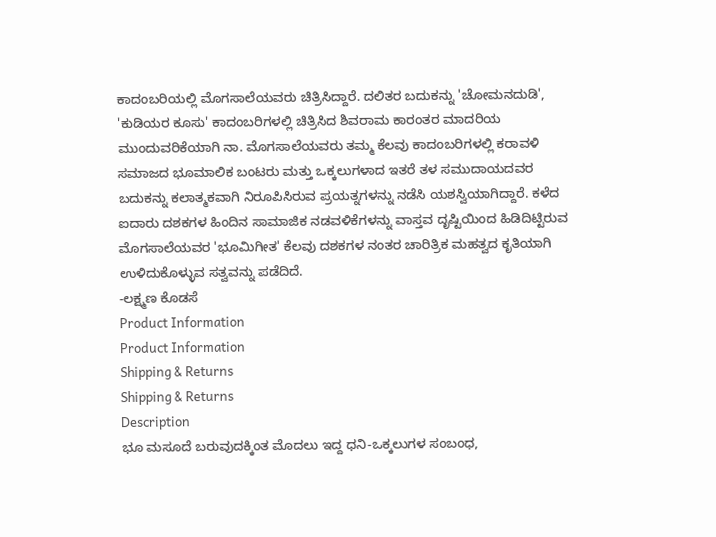ಕಾದಂಬರಿಯಲ್ಲಿ ಮೊಗಸಾಲೆಯವರು ಚಿತ್ರಿಸಿದ್ದಾರೆ. ದಲಿತರ ಬದುಕನ್ನು 'ಚೋಮನದುಡಿ', 'ಕುಡಿಯರ ಕೂಸು' ಕಾದಂಬರಿಗಳಲ್ಲಿ ಚಿತ್ರಿಸಿದ ಶಿವರಾಮ ಕಾರಂತರ ಮಾದರಿಯ ಮುಂದುವರಿಕೆಯಾಗಿ ನಾ. ಮೊಗಸಾಲೆಯವರು ತಮ್ಮ ಕೆಲವು ಕಾದಂಬರಿಗಳಲ್ಲಿ ಕರಾವಳಿ ಸಮಾಜದ ಭೂಮಾಲಿಕ ಬಂಟರು ಮತ್ತು ಒಕ್ಕಲುಗಳಾದ ಇತರೆ ತಳ ಸಮುದಾಯದವರ ಬದುಕನ್ನು ಕಲಾತ್ಮಕವಾಗಿ ನಿರೂಪಿಸಿರುವ ಪ್ರಯತ್ನಗಳನ್ನು ನಡೆಸಿ ಯಶಸ್ವಿಯಾಗಿದ್ದಾರೆ. ಕಳೆದ ಐದಾರು ದಶಕಗಳ ಹಿಂದಿನ ಸಾಮಾಜಿಕ ನಡವಳಿಕೆಗಳನ್ನು ವಾಸ್ತವ ದೃಷ್ಟಿಯಿಂದ ಹಿಡಿದಿಟ್ಟಿರುವ ಮೊಗಸಾಲೆಯವರ 'ಭೂಮಿಗೀತ' ಕೆಲವು ದಶಕಗಳ ನಂತರ ಚಾರಿತ್ರಿಕ ಮಹತ್ವದ ಕೃತಿಯಾಗಿ ಉಳಿದುಕೊಳ್ಳುವ ಸತ್ವವನ್ನು ಪಡೆದಿದೆ.
-ಲಕ್ಷ್ಮಣ ಕೊಡಸೆ
Product Information
Product Information
Shipping & Returns
Shipping & Returns
Description
ಭೂ ಮಸೂದೆ ಬರುವುದಕ್ಕಿಂತ ಮೊದಲು ಇದ್ದ ಧನಿ-ಒಕ್ಕಲುಗಳ ಸಂಬಂಧ,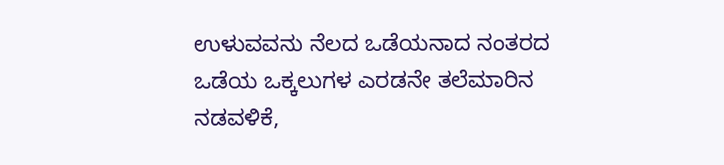ಉಳುವವನು ನೆಲದ ಒಡೆಯನಾದ ನಂತರದ ಒಡೆಯ ಒಕ್ಕಲುಗಳ ಎರಡನೇ ತಲೆಮಾರಿನ ನಡವಳಿಕೆ,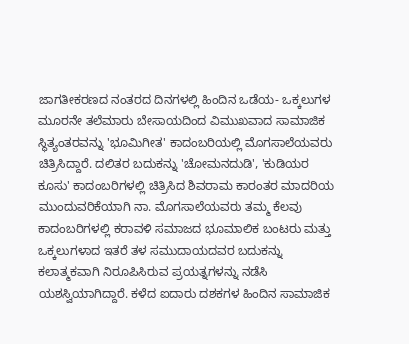ಜಾಗತೀಕರಣದ ನಂತರದ ದಿನಗಳಲ್ಲಿ ಹಿಂದಿನ ಒಡೆಯ- ಒಕ್ಕಲುಗಳ ಮೂರನೇ ತಲೆಮಾರು ಬೇಸಾಯದಿಂದ ವಿಮುಖವಾದ ಸಾಮಾಜಿಕ ಸ್ಥಿತ್ಯಂತರವನ್ನು 'ಭೂಮಿಗೀತ' ಕಾದಂಬರಿಯಲ್ಲಿ ಮೊಗಸಾಲೆಯವರು ಚಿತ್ರಿಸಿದ್ದಾರೆ. ದಲಿತರ ಬದುಕನ್ನು 'ಚೋಮನದುಡಿ', 'ಕುಡಿಯರ ಕೂಸು' ಕಾದಂಬರಿಗಳಲ್ಲಿ ಚಿತ್ರಿಸಿದ ಶಿವರಾಮ ಕಾರಂತರ ಮಾದರಿಯ ಮುಂದುವರಿಕೆಯಾಗಿ ನಾ. ಮೊಗಸಾಲೆಯವರು ತಮ್ಮ ಕೆಲವು ಕಾದಂಬರಿಗಳಲ್ಲಿ ಕರಾವಳಿ ಸಮಾಜದ ಭೂಮಾಲಿಕ ಬಂಟರು ಮತ್ತು ಒಕ್ಕಲುಗಳಾದ ಇತರೆ ತಳ ಸಮುದಾಯದವರ ಬದುಕನ್ನು ಕಲಾತ್ಮಕವಾಗಿ ನಿರೂಪಿಸಿರುವ ಪ್ರಯತ್ನಗಳನ್ನು ನಡೆಸಿ ಯಶಸ್ವಿಯಾಗಿದ್ದಾರೆ. ಕಳೆದ ಐದಾರು ದಶಕಗಳ ಹಿಂದಿನ ಸಾಮಾಜಿಕ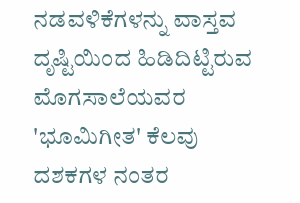ನಡವಳಿಕೆಗಳನ್ನು ವಾಸ್ತವ ದೃಷ್ಟಿಯಿಂದ ಹಿಡಿದಿಟ್ಟಿರುವ ಮೊಗಸಾಲೆಯವರ 'ಭೂಮಿಗೀತ' ಕೆಲವು ದಶಕಗಳ ನಂತರ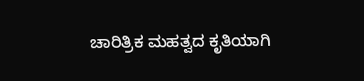ಚಾರಿತ್ರಿಕ ಮಹತ್ವದ ಕೃತಿಯಾಗಿ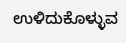ಉಳಿದುಕೊಳ್ಳುವ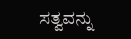ಸತ್ವವನ್ನು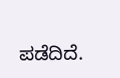ಪಡೆದಿದೆ.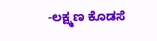-ಲಕ್ಷ್ಮಣ ಕೊಡಸೆ